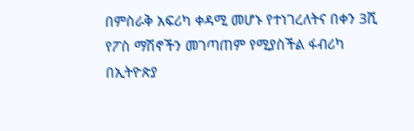በምስራቅ አፍሪካ ቀዳሚ መሆኑ የተነገረለትና በቀን 3ሺ የፖስ ማሽኖችን መገጣጠም የሚያስችል ፋብሪካ በኢትዮጵያ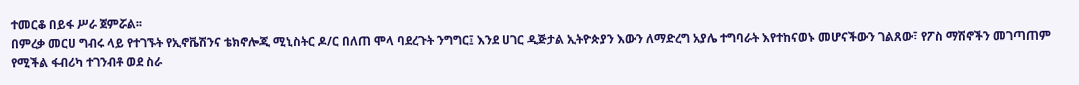ተመርቆ በይፋ ሥራ ጀምሯል፡፡
በምረቃ መርሀ ግብሩ ላይ የተገኙት የኢኖቬሽንና ቴክኖሎጂ ሚኒስትር ዶ/ር በለጠ ሞላ ባደረጉት ንግግር፤ እንደ ሀገር ዲጅታል ኢትዮጵያን እውን ለማድረግ አያሌ ተግባራት እየተከናወኑ መሆናችውን ገልጸው፣ የፖስ ማሽኖችን መገጣጠም የሚችል ፋብሪካ ተገንብቶ ወደ ስራ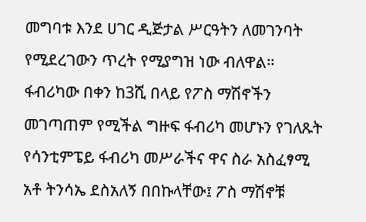መግባቱ እንደ ሀገር ዲጅታል ሥርዓትን ለመገንባት የሚደረገውን ጥረት የሚያግዝ ነው ብለዋል።
ፋብሪካው በቀን ከ3ሺ በላይ የፖስ ማሽኖችን መገጣጠም የሚችል ግዙፍ ፋብሪካ መሆኑን የገለጹት የሳንቲምፔይ ፋብሪካ መሥራችና ዋና ስራ አስፈፃሚ አቶ ትንሳኤ ደስአለኝ በበኩላቸው፤ ፖስ ማሽኖቹ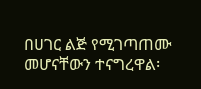በሀገር ልጅ የሚገጣጠሙ መሆናቸውን ተናግረዋል፡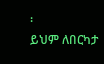፡
ይህም ለበርካታ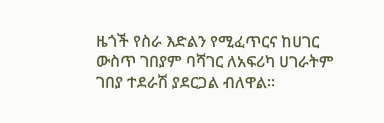ዜጎች የስራ እድልን የሚፈጥርና ከሀገር ውስጥ ገበያም ባሻገር ለአፍሪካ ሀገራትም ገበያ ተደራሽ ያደርጋል ብለዋል።